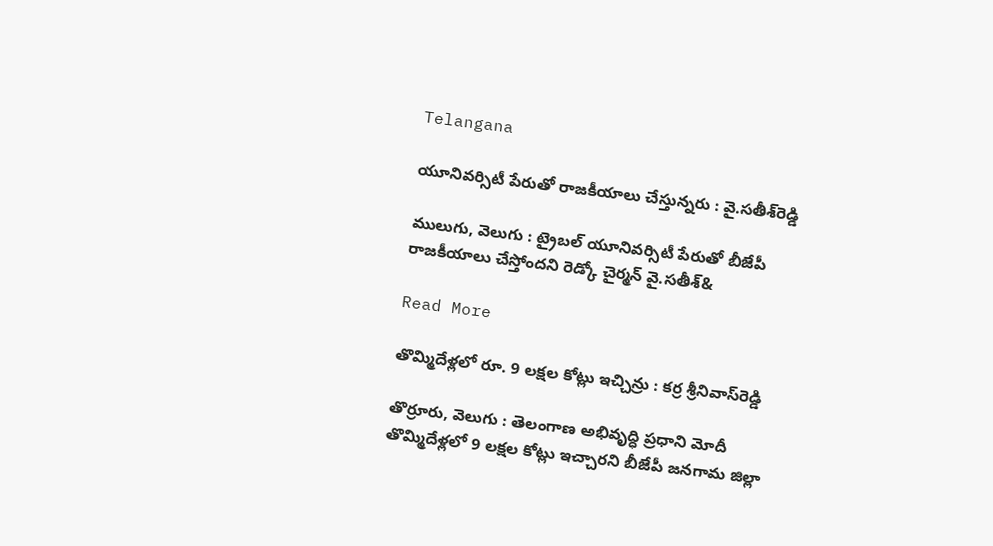Telangana

యూనివర్సిటీ పేరుతో రాజకీయాలు చేస్తున్నరు : వై.సతీశ్‌‌‌‌రెడ్డి

ములుగు, వెలుగు : ట్రైబల్‌‌‌‌ యూనివర్సిటీ పేరుతో బీజేపీ రాజకీయాలు చేస్తోందని రెడ్కో చైర్మన్‌‌‌‌ వై.సతీశ్‌&

Read More

తొమ్మిదేళ్లలో రూ. 9 లక్షల కోట్లు ఇచ్చిన్రు : కర్ర శ్రీనివాస్‌‌‌‌రెడ్డి

తొర్రూరు, వెలుగు : తెలంగాణ అభివృద్ధి ప్రధాని మోదీ తొమ్మిదేళ్లలో 9 లక్షల కోట్లు ఇచ్చారని బీజేపీ జనగామ జిల్లా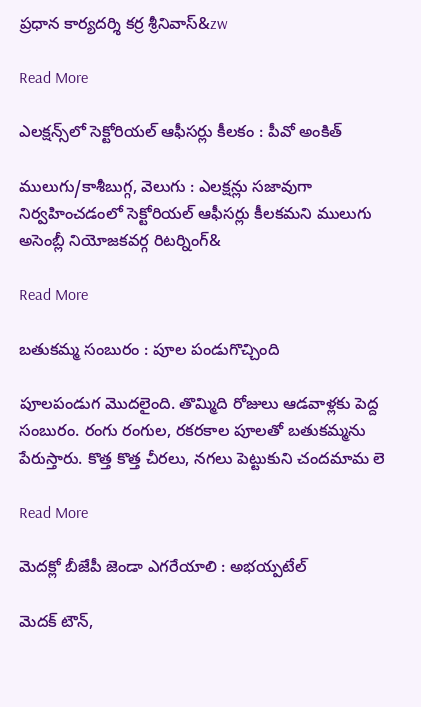ప్రధాన కార్యదర్శి కర్ర శ్రీనివాస్‌&zw

Read More

ఎలక్షన్స్‌‌‌‌లో సెక్టోరియల్‌‌‌‌ ఆఫీసర్లు కీలకం : పీవో అంకిత్‌‌‌‌

ములుగు/కాశీబుగ్గ, వెలుగు : ఎలక్షన్లు సజావుగా నిర్వహించడంలో సెక్టోరియల్‌‌‌‌ ఆఫీసర్లు కీలకమని ములుగు అసెంబ్లీ నియోజకవర్గ రిటర్నింగ్&

Read More

బతుకమ్మ సంబురం : పూల పండుగొచ్చింది

పూలపండుగ మొదలైంది. తొమ్మిది రోజులు ఆడవాళ్లకు పెద్ద సంబురం. రంగు రంగుల, రకరకాల పూలతో బతుకమ్మను పేరుస్తారు. కొత్త కొత్త చీరలు, నగలు పెట్టుకుని చందమామ లె

Read More

మెదక్లో బీజేపీ జెండా ఎగరేయాలి : అభయ్పటేల్

మెదక్ టౌన్,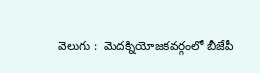వెలుగు :  మెదక్నియోజకవర్గంలో బీజేపీ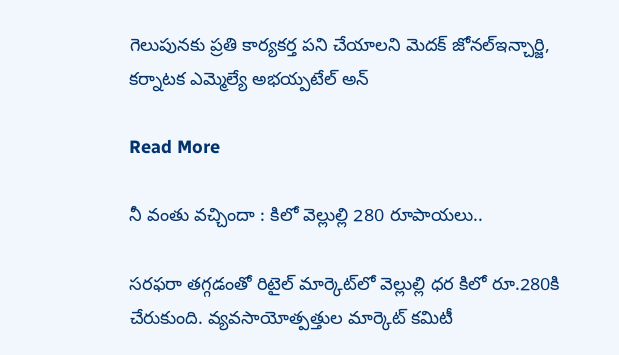గెలుపునకు ప్రతి కార్యకర్త పని చేయాలని మెదక్ జోనల్ఇన్చార్జి, కర్నాటక ఎమ్మెల్యే అభయ్పటేల్ అన్

Read More

నీ వంతు వచ్చిందా : కిలో వెల్లుల్లి 280 రూపాయలు..

సరఫరా తగ్గడంతో రిటైల్ మార్కెట్‌లో వెల్లుల్లి ధర కిలో రూ.280కి చేరుకుంది. వ్యవసాయోత్పత్తుల మార్కెట్ కమిటీ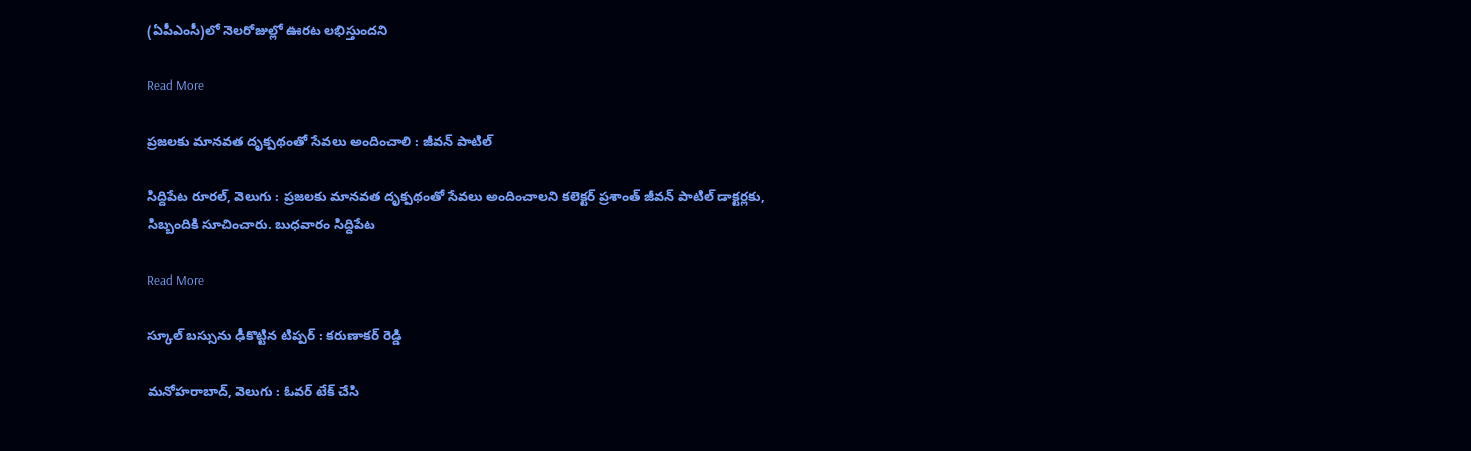(ఏపీఎంసీ)లో నెలరోజుల్లో ఊరట లభిస్తుందని

Read More

ప్రజలకు మానవత దృక్పథంతో సేవలు అందించాలి : జీవన్ పాటిల్

సిద్దిపేట రూరల్, వెలుగు : ప్రజలకు మానవత దృక్పథంతో సేవలు అందించాలని కలెక్టర్ ప్రశాంత్ జీవన్ పాటిల్ డాక్టర్లకు, సిబ్బందికి సూచించారు. బుధవారం సిద్దిపేట

Read More

స్కూల్ బస్సును ఢీకొట్టిన టిప్పర్ : కరుణాకర్ రెడ్డి

మనోహరాబాద్, వెలుగు : ఓవర్ టేక్ చేసి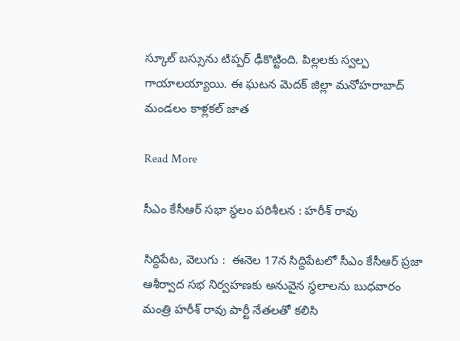స్కూల్ బస్సును టిప్పర్ ఢీకొట్టింది. పిల్లలకు స్వల్ప గాయాలయ్యాయి. ఈ ఘటన మెదక్ జిల్లా మనోహరాబాద్ మండలం కాళ్లకల్ జాత

Read More

సీఎం కేసీఆర్ సభా స్థలం పరిశీలన : హరీశ్ రావు

సిద్దిపేట, వెలుగు :  ఈనెల 17న సిద్దిపేటలో సీఎం కేసీఆర్ ప్రజా ఆశీర్వాద సభ నిర్వహణకు అనువైన స్థలాలను బుధవారం మంత్రి హరీశ్ రావు పార్టీ నేతలతో కలిసి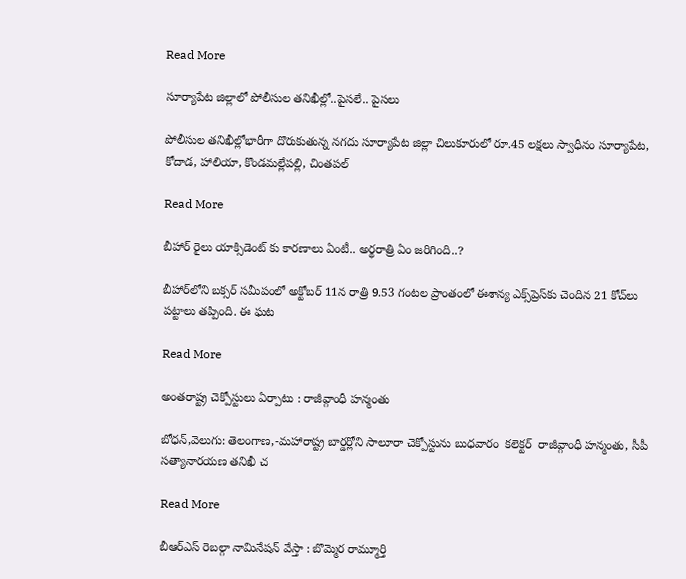Read More

సూర్యాపేట జిల్లాలో పోలీసుల తనిఖీల్లో..పైసలే.. పైసలు

పోలీసుల తనిఖీల్లోభారీగా దొరుకుతున్న నగదు సూర్యాపేట జిల్లా చిలుకూరులో రూ.45 లక్షలు స్వాధీనం సూర్యాపేట, కోదాడ, హాలియా, కొండమల్లేపల్లి, చింతపల్

Read More

బీహార్ రైలు యాక్సిడెంట్ కు కారణాలు ఏంటీ.. అర్థరాత్రి ఏం జరిగింది..?

బీహార్‌లోని బక్సర్ సమీపంలో అక్టోబర్ 11న రాత్రి 9.53 గంటల ప్రాంతంలో ఈశాన్య ఎక్స్‌ప్రెస్‌కు చెందిన 21 కోచ్‌లు పట్టాలు తప్పింది. ఈ ఘట

Read More

అంతరాష్ట్ర చెక్పోస్టులు ఏర్పాటు : రాజీవ్గాంధీ హన్మంతు

బోధన్,వెలుగు: తెలంగాణ,-మహారాష్ట్ర బార్డర్లోని సాలూరా చెక్పోస్టును బుధవారం  కలెక్టర్  రాజీవ్గాంధీ హన్మంతు, సీపీ  సత్యానారయణ తనిఖీ చ

Read More

బీఆర్ఎస్ రెబల్గా నామినేషన్ వేస్తా : బొమ్మెర రామ్మూర్తి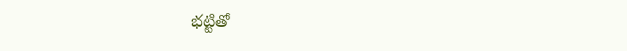భట్టితో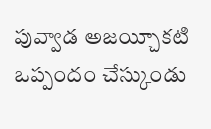పువ్వాడ అజయ్చీకటి ఒప్పందం చేస్కుండు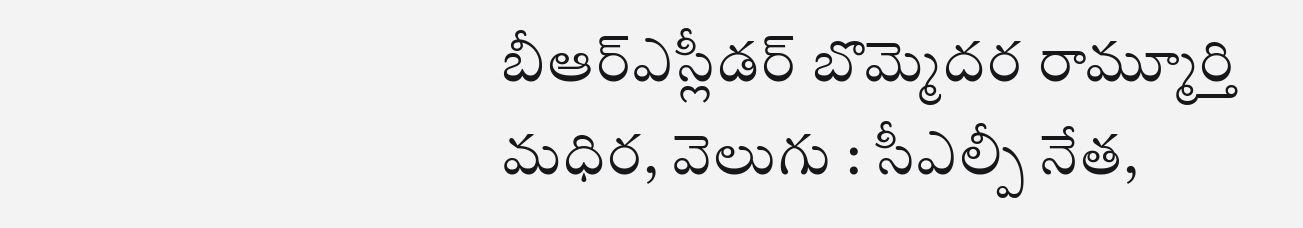బీఆర్ఎస్లీడర్ బొమ్మెదర రామ్మూర్తి  మధిర, వెలుగు : సీఎల్పీ నేత,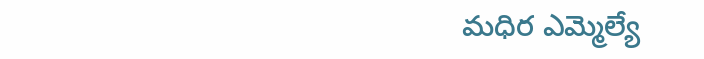మధిర ఎమ్మెల్యే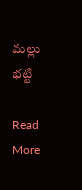మల్లు భట్టి

Read More